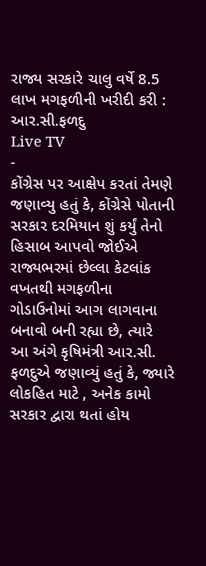રાજ્ય સરકારે ચાલુ વર્ષે 8.5 લાખ મગફળીની ખરીદી કરી : આર.સી.ફળદુ
Live TV
-
કોંગ્રેસ પર આક્ષેપ કરતાં તેમણે જણાવ્યુ હતું કે, કોંગ્રેસે પોતાની સરકાર દરમિયાન શું કર્યું તેનો હિસાબ આપવો જોઈએ
રાજ્યભરમાં છેલ્લા કેટલાંક વખતથી મગફળીના ગોડાઉનોમાં આગ લાગવાના બનાવો બની રહ્યા છે, ત્યારે આ અંગે કૃષિમંત્રી આર.સી. ફળદુએ જણાવ્યું હતું કે, જ્યારે લોકહિત માટે , અનેક કામો સરકાર દ્વારા થતાં હોય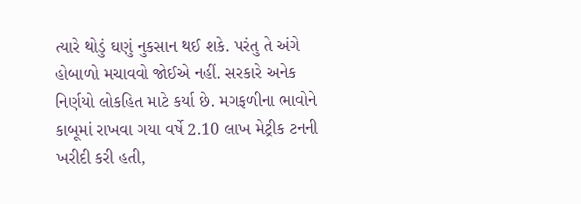ત્યારે થોડું ઘણું નુકસાન થઈ શકે. પરંતુ તે અંગે હોબાળો મચાવવો જોઈએ નહીં. સરકારે અનેક નિર્ણયો લોકહિત માટે કર્યા છે. મગફળીના ભાવોને કાબૂમાં રાખવા ગયા વર્ષે 2.10 લાખ મેટ્રીક ટનની ખરીદી કરી હતી,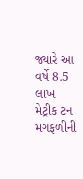જ્યારે આ વર્ષે 8.5 લાખ મેટ્રીક ટન મગફળીની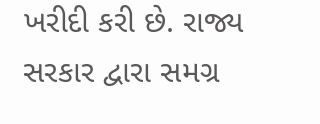ખરીદી કરી છે. રાજ્ય સરકાર દ્વારા સમગ્ર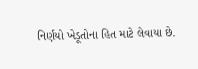નિર્ણયો ખેડૂતોના હિત માટે લેવાયા છે.